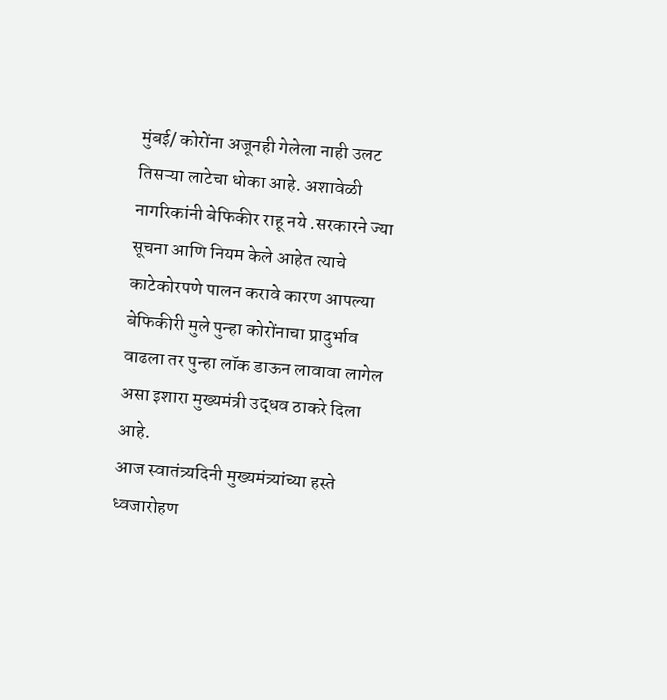मुंबई/ कोरोंना अजूनही गेलेला नाही उलट तिसऱ्या लाटेचा धोका आहे. अशावेळी नागरिकांनी बेफिकीर राहू नये .सरकारने ज्या सूचना आणि नियम केले आहेत त्याचे काटेकोरपणे पालन करावे कारण आपल्या बेफिकीरी मुले पुन्हा कोरोंनाचा प्रादुर्भाव वाढला तर पुन्हा लॉक डाऊन लावावा लागेल असा इशारा मुख्यमंत्री उद्धव ठाकरे दिला आहे.
आज स्वातंत्र्यदिनी मुख्यमंत्र्यांच्या हस्ते ध्वजारोहण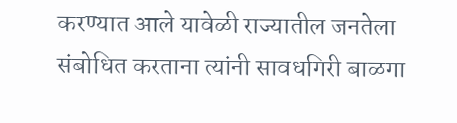करण्यात आले यावेळी राज्यातील जनतेला संबोधित करताना त्यांनी सावधगिरी बाळगा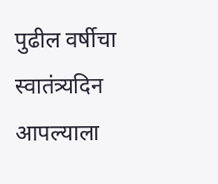पुढील वर्षीचा स्वातंत्र्यदिन आपल्याला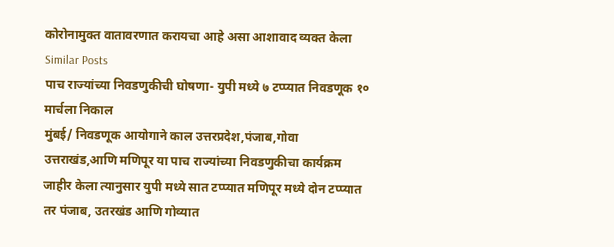कोरोनामुक्त वातावरणात करायचा आहे असा आशावाद व्यक्त केला
Similar Posts
पाच राज्यांच्या निवडणुकीची घोषणा- युपी मध्ये ७ टप्प्यात निवडणूक १० मार्चला निकाल
मुंबई/ निवडणूक आयोगाने काल उत्तरप्रदेश,पंजाब,गोवा उत्तराखंड,आणि मणिपूर या पाच राज्यांच्या निवडणुकीचा कार्यक्रम जाहीर केला त्यानुसार युपी मध्ये सात टप्प्यात मणिपूर मध्ये दोन टप्प्यात तर पंजाब, उतरखंड आणि गोव्यात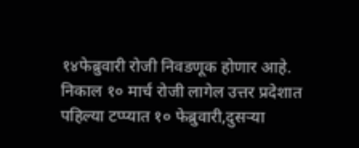१४फेब्रुवारी रोजी निवडणूक होणार आहे. निकाल १० मार्च रोजी लागेल उत्तर प्रदेशात पहिल्या टप्प्यात १० फेब्रुवारी,दुसऱ्या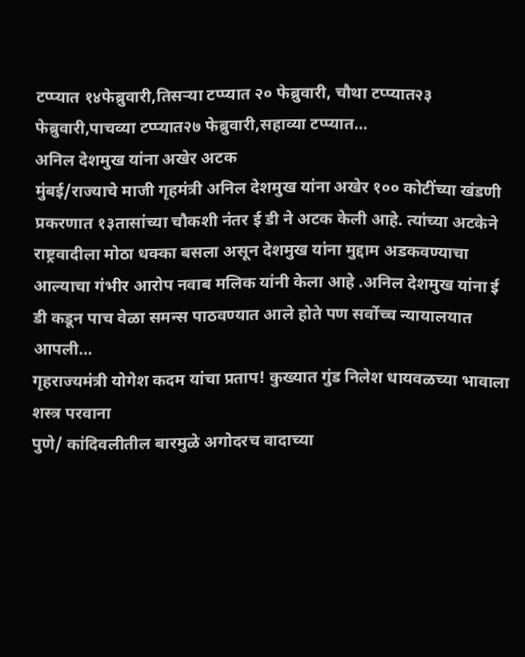टप्प्यात १४फेब्रुवारी,तिसऱ्या टप्प्यात २० फेब्रुवारी, चौथा टप्प्यात२३ फेब्रुवारी,पाचव्या टप्प्यात२७ फेब्रुवारी,सहाव्या टप्प्यात…
अनिल देशमुख यांना अखेर अटक
मुंबई/राज्याचे माजी गृहमंत्री अनिल देशमुख यांना अखेर १०० कोटींच्या खंडणी प्रकरणात १३तासांच्या चौकशी नंतर ई डी ने अटक केली आहे. त्यांच्या अटकेने राष्ट्रवादीला मोठा धक्का बसला असून देशमुख यांना मुद्दाम अडकवण्याचा आल्याचा गंभीर आरोप नवाब मलिक यांनी केला आहे .अनिल देशमुख यांना ई डी कडून पाच वेळा समन्स पाठवण्यात आले होते पण सर्वोच्च न्यायालयात आपली…
गृहराज्यमंत्री योगेश कदम यांचा प्रताप! कुख्यात गुंड निलेश धायवळच्या भावाला शस्त्र परवाना
पुणे/ कांदिवलीतील बारमुळे अगोदरच वादाच्या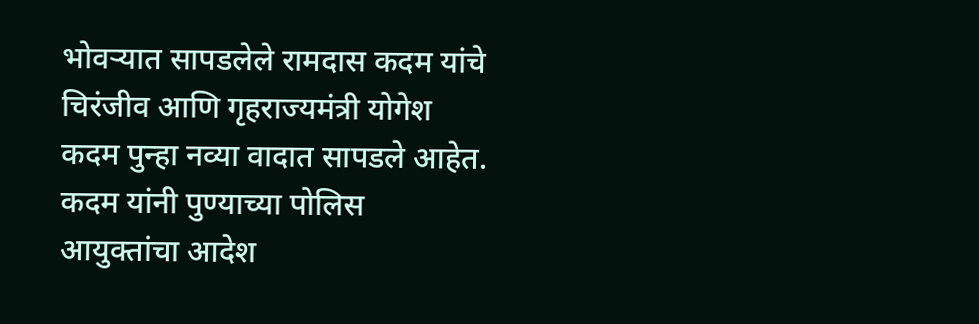भोवऱ्यात सापडलेले रामदास कदम यांचे चिरंजीव आणि गृहराज्यमंत्री योगेश कदम पुन्हा नव्या वादात सापडले आहेत. कदम यांनी पुण्याच्या पोलिस आयुक्तांचा आदेश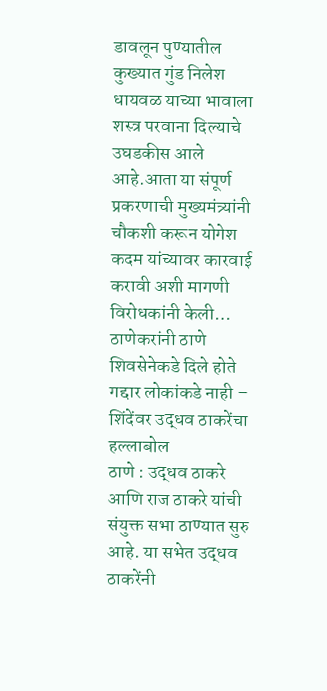डावलून पुण्यातील कुख्यात गुंड निलेश धायवळ याच्या भावाला शस्त्र परवाना दिल्याचे उघडकीस आले आहे.आता या संपूर्ण प्रकरणाची मुख्यमंत्र्यांनी चौकशी करून योगेश कदम यांच्यावर कारवाई करावी अशी मागणी विरोधकांनी केली…
ठाणेकरांनी ठाणे शिवसेनेकडे दिले होते गद्दार लोकांकडे नाही – शिंदेंवर उद्धव ठाकरेंचा हल्लाबोल
ठाणे : उद्धव ठाकरे आणि राज ठाकरे यांची संयुक्त सभा ठाण्यात सुरु आहे. या सभेत उद्धव ठाकरेंनी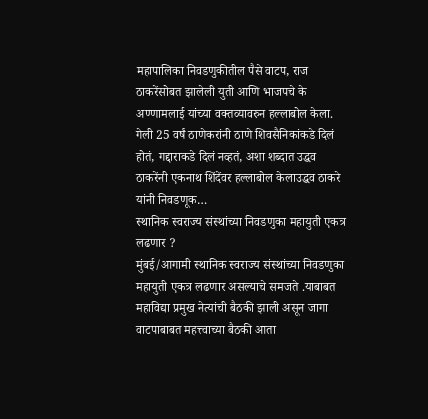महापालिका निवडणुकीतील पैसे वाटप, राज ठाकरेंसोबत झालेली युती आणि भाजपचे के अण्णामलाई यांच्या वक्तव्यावरुन हल्लाबोल केला. गेली 25 वर्षं ठाणेकरांनी ठाणे शिवसैनिकांकडे दिलं होतं, गद्दाराकडे दिलं नव्हतं, अशा शब्दात उद्धव ठाकरेंनी एकनाथ शिंदेंवर हल्लाबोल केलाउद्धव ठाकरे यांनी निवडणूक…
स्थानिक स्वराज्य संस्थांच्या निवडणुका महायुती एकत्र लढणार ?
मुंबई/आगामी स्थानिक स्वराज्य संस्थांच्या निवडणुका महायुती एकत्र लढणार असल्याचे समजते .याबाबत महाविद्या प्रमुख नेत्यांची बैठकी झाली असून जागा वाटपाबाबत महत्त्वाच्या बैठकी आता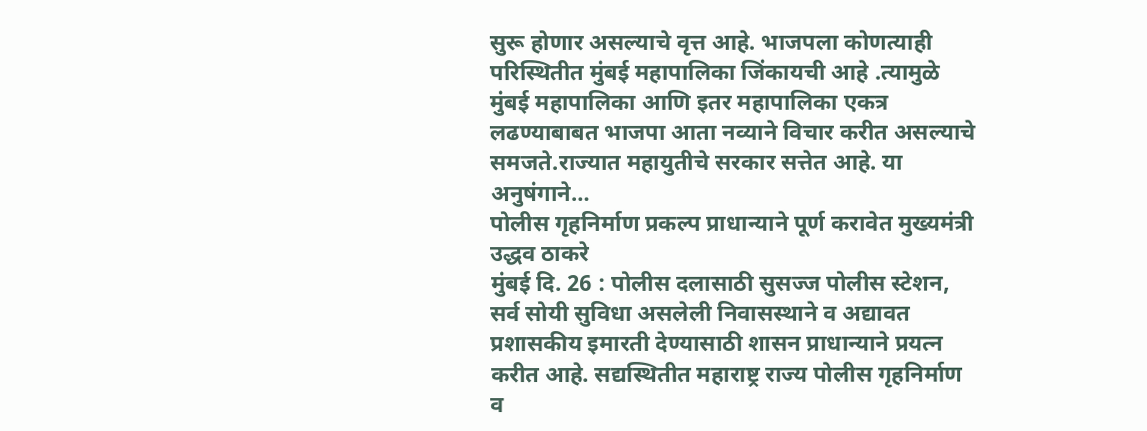सुरू होणार असल्याचे वृत्त आहे. भाजपला कोणत्याही परिस्थितीत मुंबई महापालिका जिंकायची आहे .त्यामुळे मुंबई महापालिका आणि इतर महापालिका एकत्र लढण्याबाबत भाजपा आता नव्याने विचार करीत असल्याचे समजते.राज्यात महायुतीचे सरकार सत्तेत आहे. या अनुषंगाने…
पोलीस गृहनिर्माण प्रकल्प प्राधान्याने पूर्ण करावेत मुख्यमंत्री उद्धव ठाकरे
मुंबई दि. 26 : पोलीस दलासाठी सुसज्ज पोलीस स्टेशन, सर्व सोयी सुविधा असलेली निवासस्थाने व अद्यावत प्रशासकीय इमारती देण्यासाठी शासन प्राधान्याने प्रयत्न करीत आहे. सद्यस्थितीत महाराष्ट्र राज्य पोलीस गृहनिर्माण व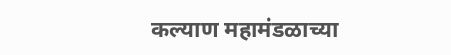कल्याण महामंडळाच्या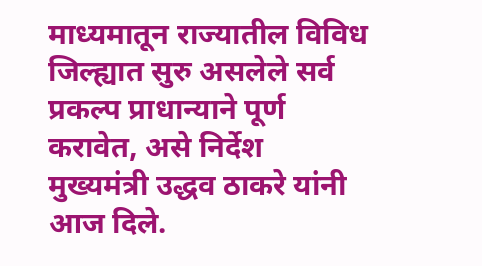माध्यमातून राज्यातील विविध जिल्ह्यात सुरु असलेले सर्व प्रकल्प प्राधान्याने पूर्ण करावेत, असे निर्देश मुख्यमंत्री उद्धव ठाकरे यांनी आज दिले.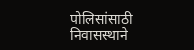पोलिसांसाठी निवासस्थाने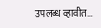उपलब्ध व्हावीत…